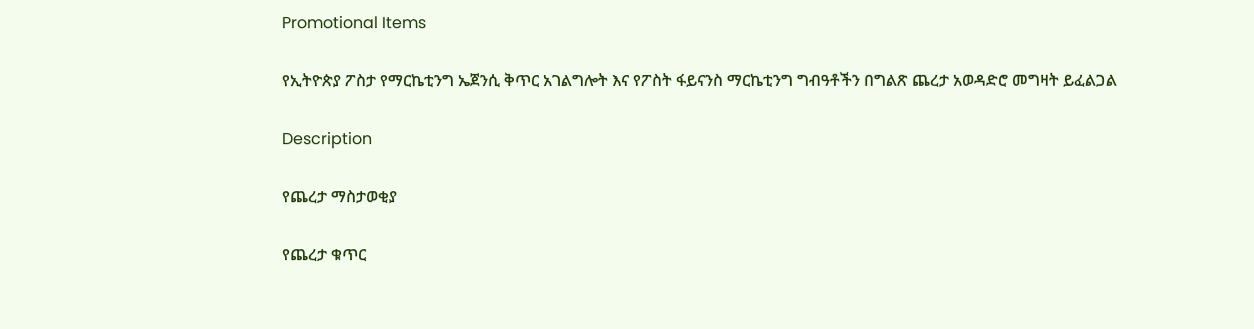Promotional Items

የኢትዮጵያ ፖስታ የማርኬቲንግ ኤጀንሲ ቅጥር አገልግሎት እና የፖስት ፋይናንስ ማርኬቲንግ ግብዓቶችን በግልጽ ጨረታ አወዳድሮ መግዛት ይፈልጋል

Description

የጨረታ ማስታወቂያ

የጨረታ ቁጥር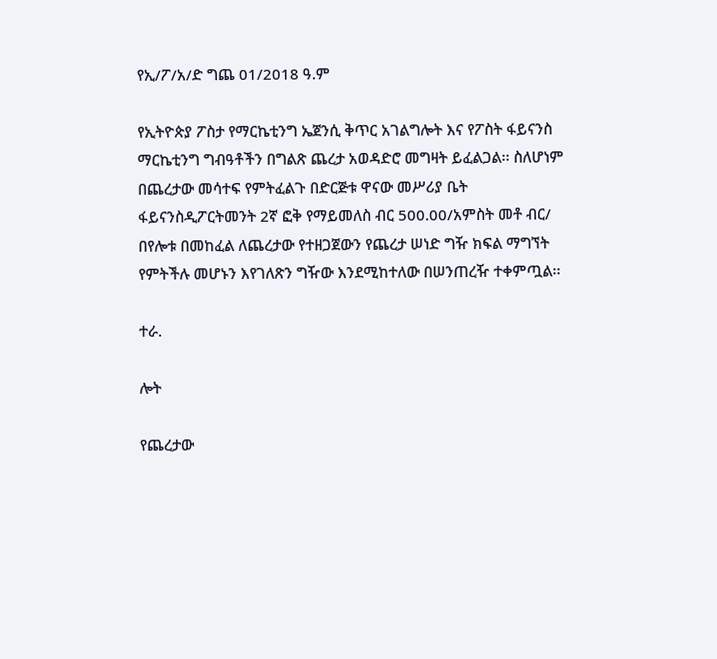የኢ/ፖ/አ/ድ ግጨ 01/2018 ዓ.ም

የኢትዮጵያ ፖስታ የማርኬቲንግ ኤጀንሲ ቅጥር አገልግሎት እና የፖስት ፋይናንስ ማርኬቲንግ ግብዓቶችን በግልጽ ጨረታ አወዳድሮ መግዛት ይፈልጋል፡፡ ስለሆነም በጨረታው መሳተፍ የምትፈልጉ በድርጅቱ ዋናው መሥሪያ ቤት ፋይናንስዲፖርትመንት 2ኛ ፎቅ የማይመለስ ብር 500.00/አምስት መቶ ብር/ በየሎቱ በመከፈል ለጨረታው የተዘጋጀውን የጨረታ ሠነድ ግዥ ክፍል ማግኘት የምትችሉ መሆኑን እየገለጽን ግዥው እንደሚከተለው በሠንጠረዥ ተቀምጧል፡፡

ተራ.

ሎት

የጨረታው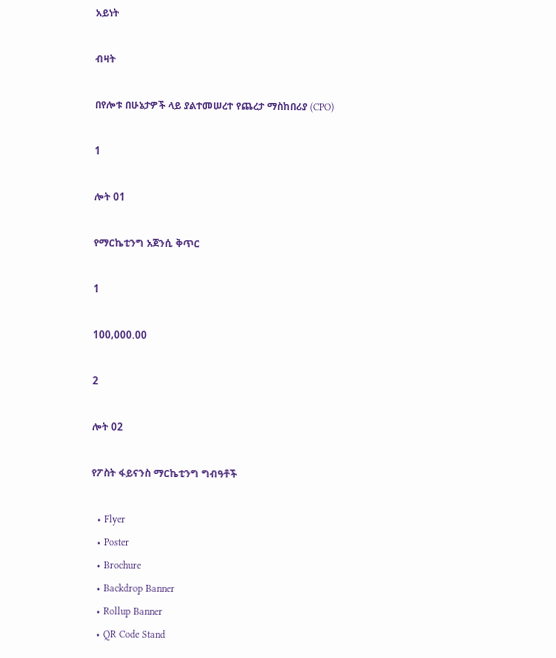አይነት

ብዛት

በየሎቱ በሁኔታዎች ላይ ያልተመሠረተ የጨረታ ማስከበሪያ (CPO)

1

ሎት 01

የማርኬቲንግ አጀንሲ ቅጥር

1

100,000.00

2

ሎት 02

የፖስት ፋይናንስ ማርኬቲንግ ግብዓቶች

  • Flyer
  • Poster
  • Brochure
  • Backdrop Banner
  • Rollup Banner
  • QR Code Stand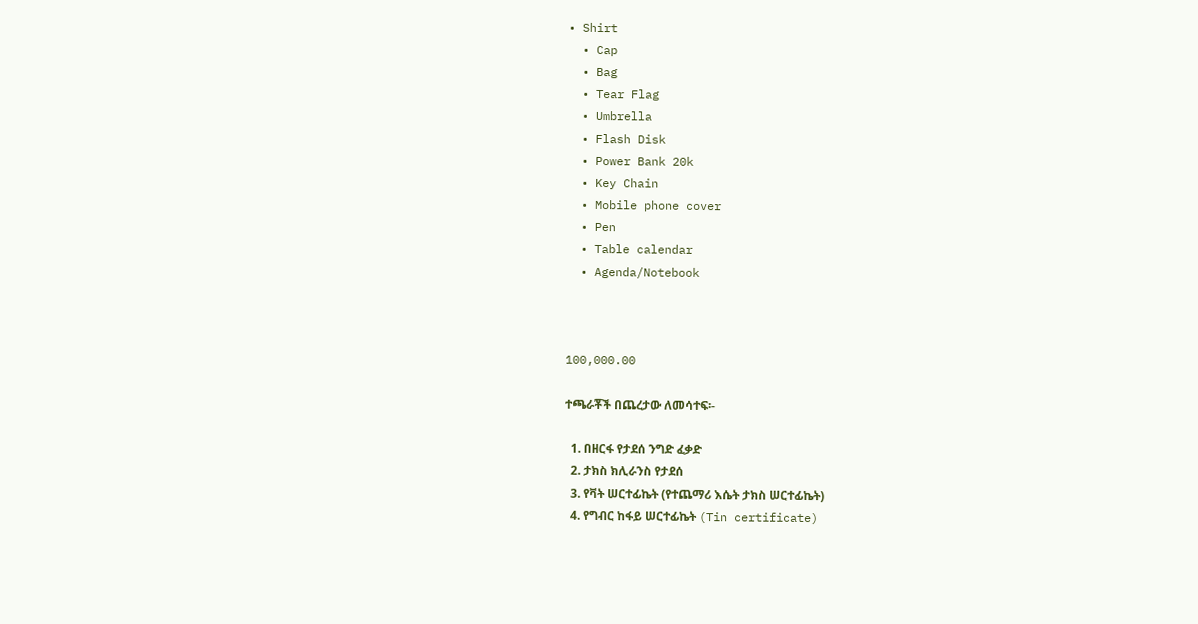• Shirt
  • Cap
  • Bag
  • Tear Flag
  • Umbrella
  • Flash Disk
  • Power Bank 20k
  • Key Chain
  • Mobile phone cover
  • Pen
  • Table calendar
  • Agenda/Notebook



100,000.00

ተጫራቾች በጨረታው ለመሳተፍ፡-

  1. በዘርፋ የታደሰ ንግድ ፈቃድ
  2. ታክስ ክሊራንስ የታደሰ
  3. የቫት ሠርተፊኬት (የተጨማሪ እሴት ታክስ ሠርተፊኬት)
  4. የግብር ከፋይ ሠርተፊኬት (Tin certificate)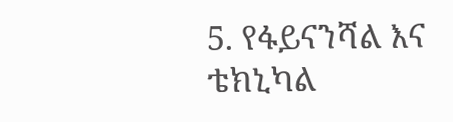5. የፋይናንሻል እና ቴክኒካል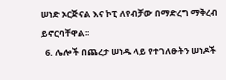ሠነድ ኦርጅናል እና ኮፒ ለየብቻው በማድረግ ማቅረብ ይኖርባቸዋል፡፡
  6. ሌሎች በጨረታ ሠነዱ ላይ የተገለፁትን ሠነዶች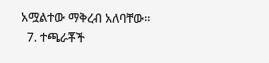አሟልተው ማቅረብ አለባቸው፡፡
  7. ተጫራቾች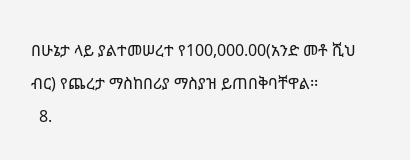በሁኔታ ላይ ያልተመሠረተ የ100,000.00(አንድ መቶ ሺህ ብር) የጨረታ ማስከበሪያ ማስያዝ ይጠበቅባቸዋል፡፡
  8.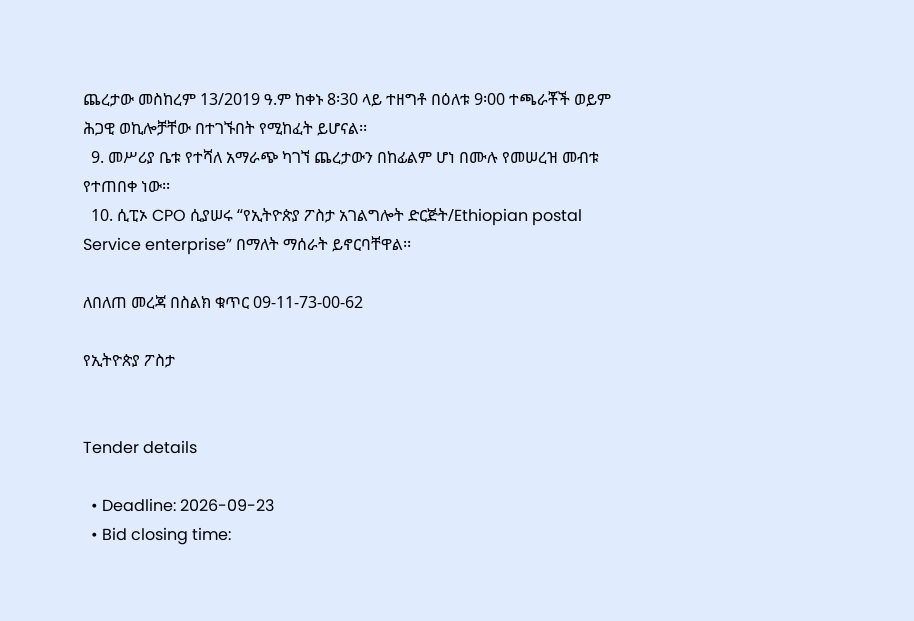ጨረታው መስከረም 13/2019 ዓ.ም ከቀኑ 8፡30 ላይ ተዘግቶ በዕለቱ 9፡00 ተጫራቾች ወይም ሕጋዊ ወኪሎቻቸው በተገኙበት የሚከፈት ይሆናል፡፡
  9. መሥሪያ ቤቱ የተሻለ አማራጭ ካገኘ ጨረታውን በከፊልም ሆነ በሙሉ የመሠረዝ መብቱ የተጠበቀ ነው፡፡
  10. ሲፒኦ CPO ሲያሠሩ “የኢትዮጵያ ፖስታ አገልግሎት ድርጅት/Ethiopian postal Service enterprise” በማለት ማሰራት ይኖርባቸዋል፡፡

ለበለጠ መረጃ በስልክ ቁጥር 09-11-73-00-62

የኢትዮጵያ ፖስታ


Tender details

  • Deadline: 2026-09-23
  • Bid closing time: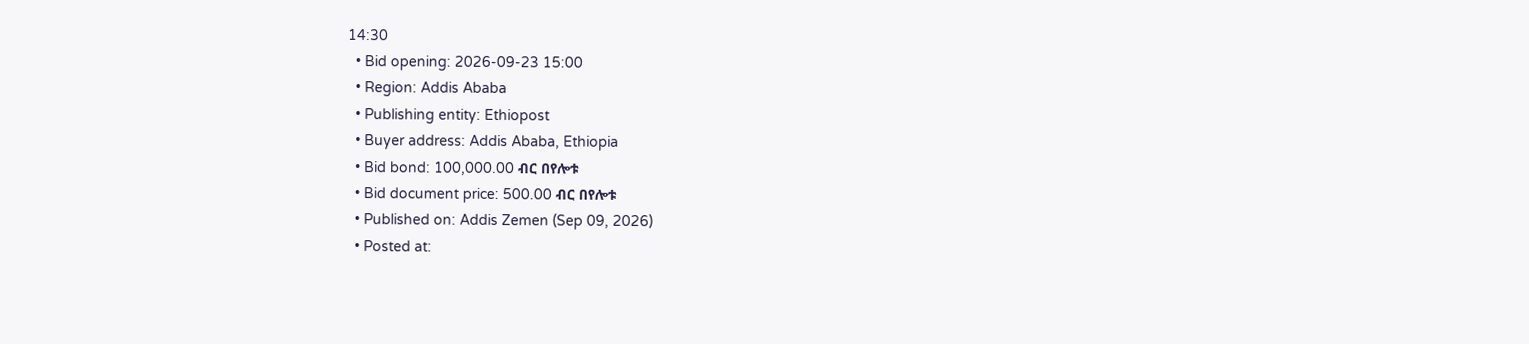14:30
  • Bid opening: 2026-09-23 15:00
  • Region: Addis Ababa
  • Publishing entity: Ethiopost
  • Buyer address: Addis Ababa, Ethiopia
  • Bid bond: 100,000.00 ብር በየሎቱ
  • Bid document price: 500.00 ብር በየሎቱ
  • Published on: Addis Zemen (Sep 09, 2026)
  • Posted at: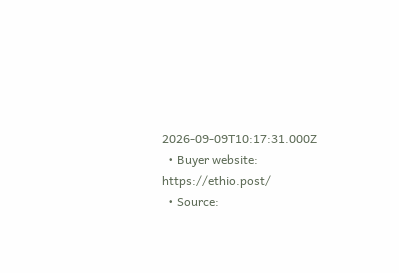2026-09-09T10:17:31.000Z
  • Buyer website: https://ethio.post/
  • Source: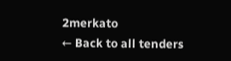2merkato
← Back to all tenders